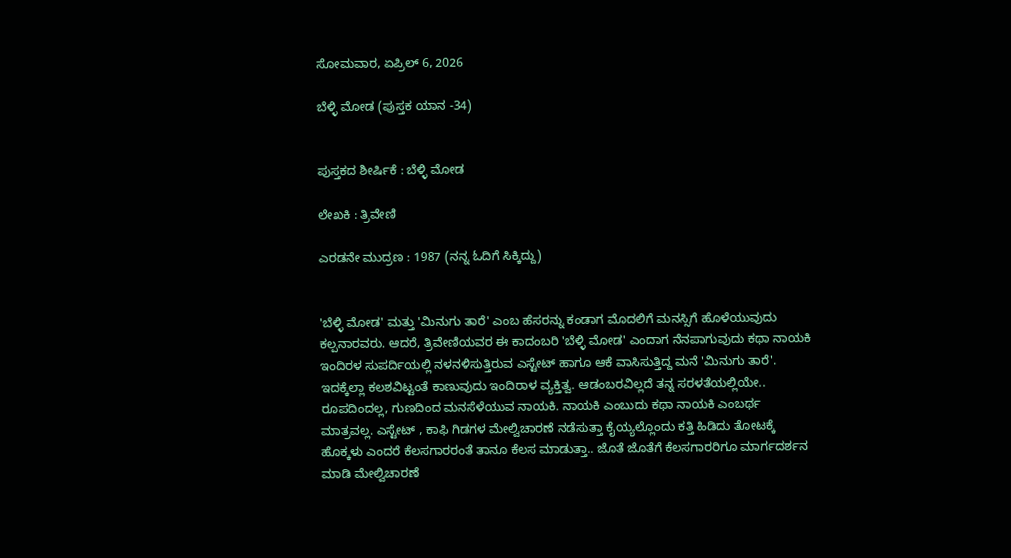ಸೋಮವಾರ, ಏಪ್ರಿಲ್ 6, 2026

ಬೆಳ್ಳಿ ಮೋಡ (ಪುಸ್ತಕ ಯಾನ -34)


ಪುಸ್ತಕದ ಶೀರ್ಷಿಕೆ : ಬೆಳ್ಳಿ ಮೋಡ

ಲೇಖಕಿ : ತ್ರಿವೇಣಿ

ಎರಡನೇ ಮುದ್ರಣ : 1987 (ನನ್ನ ಓದಿಗೆ ಸಿಕ್ಕಿದ್ದು)


'ಬೆಳ್ಳಿ ಮೋಡ' ಮತ್ತು 'ಮಿನುಗು ತಾರೆ' ಎಂಬ ಹೆಸರನ್ನು ಕಂಡಾಗ ಮೊದಲಿಗೆ ಮನಸ್ಸಿಗೆ ಹೊಳೆಯುವುದು ಕಲ್ಪನಾರವರು. ಆದರೆ, ತ್ರಿವೇಣಿಯವರ ಈ ಕಾದಂಬರಿ 'ಬೆಳ್ಳಿ ಮೋಡ' ಎಂದಾಗ ನೆನಪಾಗುವುದು ಕಥಾ ನಾಯಕಿ ಇಂದಿರಳ ಸುಪರ್ದಿಯಲ್ಲಿ ನಳನಳಿಸುತ್ತಿರುವ ಎಸ್ಟೇಟ್ ಹಾಗೂ ಆಕೆ ವಾಸಿಸುತ್ತಿದ್ದ ಮನೆ 'ಮಿನುಗು ತಾರೆ'. ಇದಕ್ಕೆಲ್ಲಾ ಕಲಶವಿಟ್ಟಂತೆ ಕಾಣುವುದು ಇಂದಿರಾಳ ವ್ಯಕ್ತಿತ್ವ. ಆಡಂಬರವಿಲ್ಲದೆ ತನ್ನ ಸರಳತೆಯಲ್ಲಿಯೇ.. ರೂಪದಿಂದಲ್ಲ, ಗುಣದಿಂದ ಮನಸೆಳೆಯುವ ನಾಯಕಿ. ನಾಯಕಿ ಎಂಬುದು ಕಥಾ ನಾಯಕಿ ಎಂಬರ್ಥ ಮಾತ್ರವಲ್ಲ. ಎಸ್ಟೇಟ್ , ಕಾಫಿ ಗಿಡಗಳ ಮೇಲ್ವಿಚಾರಣೆ ನಡೆಸುತ್ತಾ ಕೈಯ್ಯಲ್ಲೊಂದು ಕತ್ತಿ ಹಿಡಿದು ತೋಟಕ್ಕೆ ಹೊಕ್ಕಳು ಎಂದರೆ ಕೆಲಸಗಾರರಂತೆ ತಾನೂ ಕೆಲಸ ಮಾಡುತ್ತಾ.. ಜೊತೆ ಜೊತೆಗೆ ಕೆಲಸಗಾರರಿಗೂ ಮಾರ್ಗದರ್ಶನ ಮಾಡಿ ಮೇಲ್ವಿಚಾರಣೆ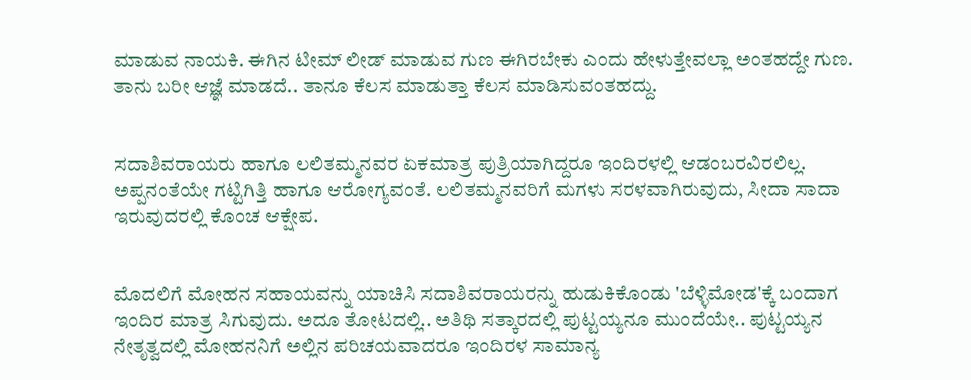ಮಾಡುವ ನಾಯಕಿ. ಈಗಿನ ಟೀಮ್ ಲೀಡ್ ಮಾಡುವ ಗುಣ ಈಗಿರಬೇಕು ಎಂದು ಹೇಳುತ್ತೇವಲ್ಲಾ ಅಂತಹದ್ದೇ ಗುಣ. ತಾನು ಬರೀ ಆಜ್ಞೆ ಮಾಡದೆ.. ತಾನೂ ಕೆಲಸ ಮಾಡುತ್ತಾ ಕೆಲಸ ಮಾಡಿಸುವಂತಹದ್ದು.


ಸದಾಶಿವರಾಯರು ಹಾಗೂ ಲಲಿತಮ್ಮನವರ ಏಕಮಾತ್ರ ಪುತ್ರಿಯಾಗಿದ್ದರೂ ಇಂದಿರಳಲ್ಲಿ ಆಡಂಬರವಿರಲಿಲ್ಲ. ಅಪ್ಪನಂತೆಯೇ ಗಟ್ಟಿಗಿತ್ತಿ ಹಾಗೂ ಆರೋಗ್ಯವಂತೆ. ಲಲಿತಮ್ಮನವರಿಗೆ ಮಗಳು ಸರಳವಾಗಿರುವುದು, ಸೀದಾ ಸಾದಾ ಇರುವುದರಲ್ಲಿ ಕೊಂಚ ಆಕ್ಷೇಪ.


ಮೊದಲಿಗೆ ಮೋಹನ ಸಹಾಯವನ್ನು ಯಾಚಿಸಿ ಸದಾಶಿವರಾಯರನ್ನು ಹುಡುಕಿಕೊಂಡು 'ಬೆಳ್ಳಿಮೋಡ'ಕ್ಕೆ ಬಂದಾಗ ಇಂದಿರ ಮಾತ್ರ ಸಿಗುವುದು. ಅದೂ ತೋಟದಲ್ಲಿ.. ಅತಿಥಿ ಸತ್ಕಾರದಲ್ಲಿ ಪುಟ್ಟಯ್ಯನೂ ಮುಂದೆಯೇ.. ಪುಟ್ಟಯ್ಯನ ನೇತೃತ್ವದಲ್ಲಿ ಮೋಹನನಿಗೆ ಅಲ್ಲಿನ ಪರಿಚಯವಾದರೂ ಇಂದಿರಳ ಸಾಮಾನ್ಯ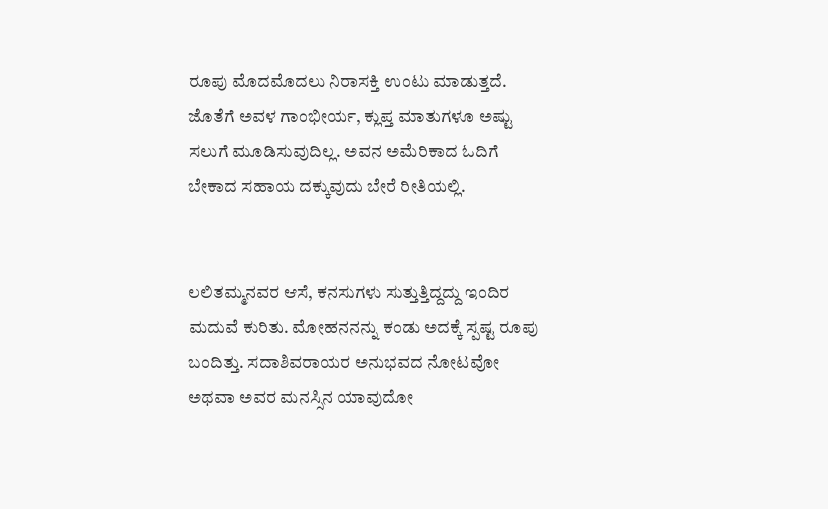ರೂಪು ಮೊದಮೊದಲು ನಿರಾಸಕ್ತಿ ಉಂಟು ಮಾಡುತ್ತದೆ. ಜೊತೆಗೆ ಅವಳ ಗಾಂಭೀರ್ಯ, ಕ್ಲುಪ್ತ ಮಾತುಗಳೂ ಅಷ್ಟು ಸಲುಗೆ ಮೂಡಿಸುವುದಿಲ್ಲ. ಅವನ ಅಮೆರಿಕಾದ ಓದಿಗೆ ಬೇಕಾದ ಸಹಾಯ ದಕ್ಕುವುದು ಬೇರೆ ರೀತಿಯಲ್ಲಿ.


ಲಲಿತಮ್ಮನವರ ಆಸೆ, ಕನಸುಗಳು ಸುತ್ತುತ್ತಿದ್ದದ್ದು ಇಂದಿರ ಮದುವೆ ಕುರಿತು. ಮೋಹನನನ್ನು ಕಂಡು ಅದಕ್ಕೆ ಸ್ಪಷ್ಟ ರೂಪು ಬಂದಿತ್ತು. ಸದಾಶಿವರಾಯರ ಅನುಭವದ ನೋಟವೋ ಅಥವಾ ಅವರ ಮನಸ್ಸಿನ ಯಾವುದೋ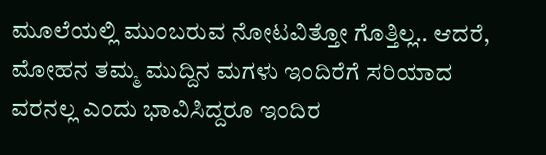ಮೂಲೆಯಲ್ಲಿ ಮುಂಬರುವ ನೋಟವಿತ್ತೋ ಗೊತ್ತಿಲ್ಲ.. ಆದರೆ, ಮೋಹನ ತಮ್ಮ ಮುದ್ದಿನ ಮಗಳು ಇಂದಿರೆಗೆ ಸರಿಯಾದ ವರನಲ್ಲ ಎಂದು ಭಾವಿಸಿದ್ದರೂ ಇಂದಿರ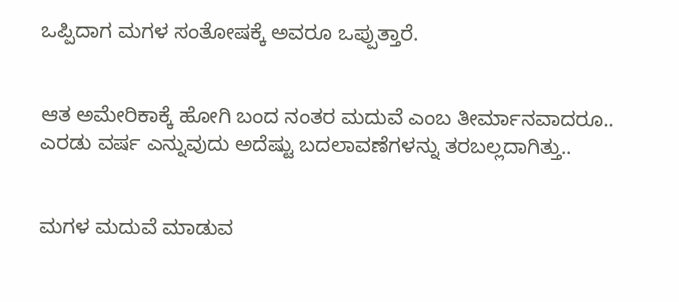ಒಪ್ಪಿದಾಗ ಮಗಳ ಸಂತೋಷಕ್ಕೆ ಅವರೂ ಒಪ್ಪುತ್ತಾರೆ.


ಆತ ಅಮೇರಿಕಾಕ್ಕೆ ಹೋಗಿ ಬಂದ ನಂತರ ಮದುವೆ ಎಂಬ ತೀರ್ಮಾನವಾದರೂ.. ಎರಡು ವರ್ಷ ಎನ್ನುವುದು ಅದೆಷ್ಟು ಬದಲಾವಣೆಗಳನ್ನು ತರಬಲ್ಲದಾಗಿತ್ತು..


ಮಗಳ ಮದುವೆ ಮಾಡುವ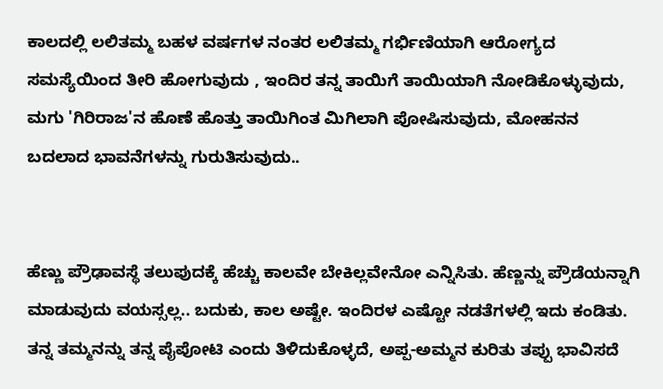ಕಾಲದಲ್ಲಿ ಲಲಿತಮ್ಮ ಬಹಳ ವರ್ಷಗಳ ನಂತರ ಲಲಿತಮ್ಮ ಗರ್ಭಿಣಿಯಾಗಿ ಆರೋಗ್ಯದ ಸಮಸ್ಯೆಯಿಂದ ತೀರಿ ಹೋಗುವುದು , ಇಂದಿರ ತನ್ನ ತಾಯಿಗೆ ತಾಯಿಯಾಗಿ ನೋಡಿಕೊಳ್ಳುವುದು, ಮಗು 'ಗಿರಿರಾಜ'ನ ಹೊಣೆ ಹೊತ್ತು ತಾಯಿಗಿಂತ ಮಿಗಿಲಾಗಿ ಪೋಷಿಸುವುದು, ಮೋಹನನ ಬದಲಾದ ಭಾವನೆಗಳನ್ನು ಗುರುತಿಸುವುದು..


ಹೆಣ್ಣು ಪ್ರೌಢಾವಸ್ಥೆ ತಲುಪುದಕ್ಕೆ ಹೆಚ್ಚು ಕಾಲವೇ ಬೇಕಿಲ್ಲವೇನೋ ಎನ್ನಿಸಿತು. ಹೆಣ್ಣನ್ನು ಪ್ರೌಡೆಯನ್ನಾಗಿ ಮಾಡುವುದು ವಯಸ್ಸಲ್ಲ.. ಬದುಕು, ಕಾಲ ಅಷ್ಟೇ. ಇಂದಿರಳ ಎಷ್ಟೋ ನಡತೆಗಳಲ್ಲಿ ಇದು ಕಂಡಿತು. ತನ್ನ ತಮ್ಮನನ್ನು ತನ್ನ ಪೈಪೋಟಿ ಎಂದು ತಿಳಿದುಕೊಳ್ಳದೆ, ಅಪ್ಪ-ಅಮ್ಮನ ಕುರಿತು ತಪ್ಪು ಭಾವಿಸದೆ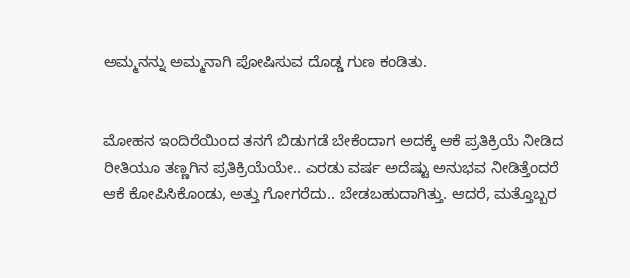ಅಮ್ಮನನ್ನು ಅಮ್ಮನಾಗಿ ಪೋಷಿಸುವ ದೊಡ್ಡ ಗುಣ ಕಂಡಿತು.


ಮೋಹನ ಇಂದಿರೆಯಿಂದ ತನಗೆ ಬಿಡುಗಡೆ ಬೇಕೆಂದಾಗ ಅದಕ್ಕೆ ಆಕೆ ಪ್ರತಿಕ್ರಿಯೆ ನೀಡಿದ ರೀತಿಯೂ ತಣ್ಣಗಿನ ಪ್ರತಿಕ್ರಿಯೆಯೇ.. ಎರಡು ವರ್ಷ ಅದೆಷ್ಟು ಅನುಭವ ನೀಡಿತ್ತೆಂದರೆ ಆಕೆ ಕೋಪಿಸಿಕೊಂಡು, ಅತ್ತು ಗೋಗರೆದು.. ಬೇಡಬಹುದಾಗಿತ್ತು. ಆದರೆ, ಮತ್ತೊಬ್ಬರ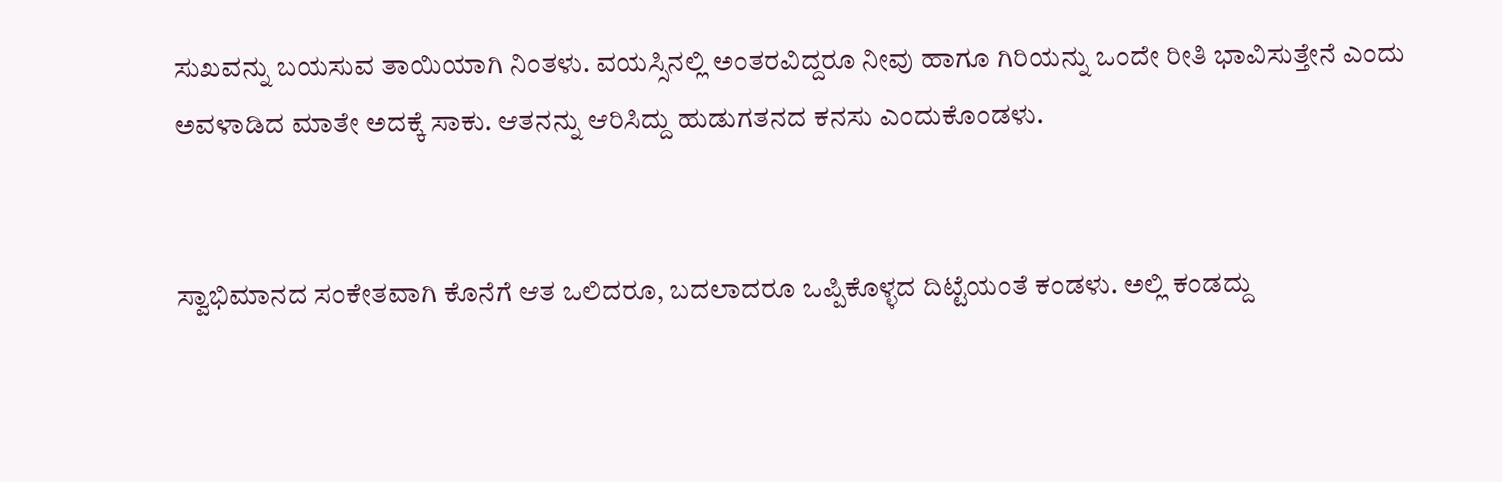ಸುಖವನ್ನು ಬಯಸುವ ತಾಯಿಯಾಗಿ ನಿಂತಳು. ವಯಸ್ಸಿನಲ್ಲಿ ಅಂತರವಿದ್ದರೂ ನೀವು ಹಾಗೂ ಗಿರಿಯನ್ನು ಒಂದೇ ರೀತಿ ಭಾವಿಸುತ್ತೇನೆ ಎಂದು ಅವಳಾಡಿದ ಮಾತೇ ಅದಕ್ಕೆ ಸಾಕು. ಆತನನ್ನು ಆರಿಸಿದ್ದು ಹುಡುಗತನದ ಕನಸು ಎಂದುಕೊಂಡಳು.


ಸ್ವಾಭಿಮಾನದ ಸಂಕೇತವಾಗಿ ಕೊನೆಗೆ ಆತ ಒಲಿದರೂ, ಬದಲಾದರೂ ಒಪ್ಪಿಕೊಳ್ಳದ ದಿಟ್ಟೆಯಂತೆ ಕಂಡಳು. ಅಲ್ಲಿ ಕಂಡದ್ದು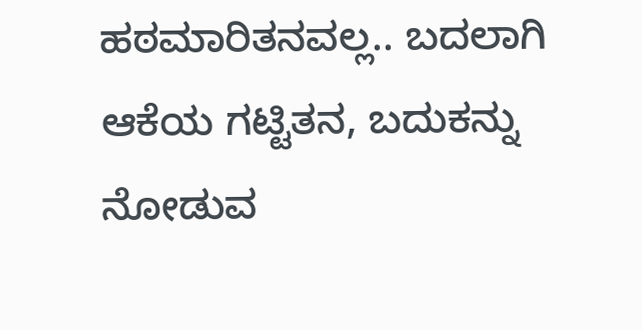ಹಠಮಾರಿತನವಲ್ಲ.. ಬದಲಾಗಿ ಆಕೆಯ ಗಟ್ಟಿತನ, ಬದುಕನ್ನು ನೋಡುವ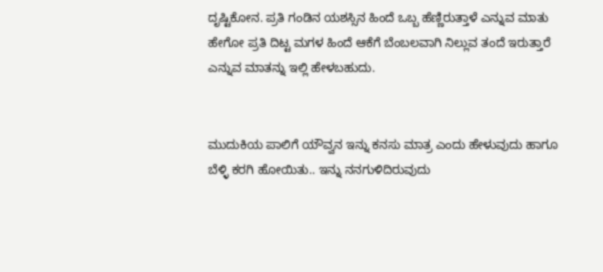ದೃಷ್ಟಿಕೋನ. ಪ್ರತಿ ಗಂಡಿನ ಯಶಸ್ಸಿನ ಹಿಂದೆ ಒಬ್ಬ ಹೆಣ್ಣಿರುತ್ತಾಳೆ ಎನ್ನುವ ಮಾತು ಹೇಗೋ ಪ್ರತಿ ದಿಟ್ಟ ಮಗಳ ಹಿಂದೆ ಆಕೆಗೆ ಬೆಂಬಲವಾಗಿ ನಿಲ್ಲುವ ತಂದೆ ಇರುತ್ತಾರೆ ಎನ್ನುವ ಮಾತನ್ನು ಇಲ್ಲಿ ಹೇಳಬಹುದು.


ಮುದುಕಿಯ ಪಾಲಿಗೆ ಯೌವ್ವನ ಇನ್ನು ಕನಸು ಮಾತ್ರ ಎಂದು ಹೇಳುವುದು ಹಾಗೂ ಬೆಳ್ಳಿ ಕರಗಿ ಹೋಯಿತು.. ಇನ್ನು ನನಗುಳಿದಿರುವುದು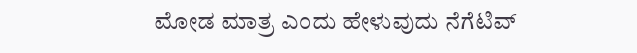ಮೋಡ ಮಾತ್ರ ಎಂದು ಹೇಳುವುದು ನೆಗೆಟಿವ್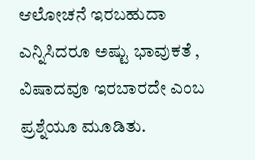ಆಲೋಚನೆ ಇರಬಹುದಾ ಎನ್ನಿಸಿದರೂ ಅಷ್ಟು ಭಾವುಕತೆ , ವಿಷಾದವೂ ಇರಬಾರದೇ ಎಂಬ ಪ್ರಶ್ನೆಯೂ ಮೂಡಿತು.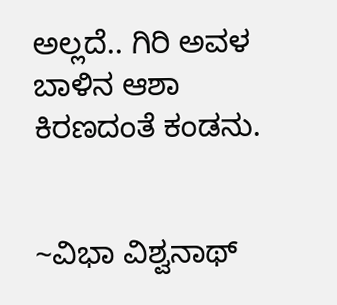ಅಲ್ಲದೆ.. ಗಿರಿ ಅವಳ ಬಾಳಿನ ಆಶಾ ಕಿರಣದಂತೆ ಕಂಡನು.


~ವಿಭಾ ವಿಶ್ವನಾಥ್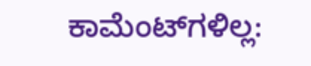ಕಾಮೆಂಟ್‌ಗಳಿಲ್ಲ: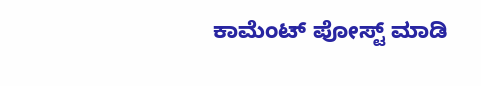ಕಾಮೆಂಟ್‌‌ ಪೋಸ್ಟ್‌ ಮಾಡಿ